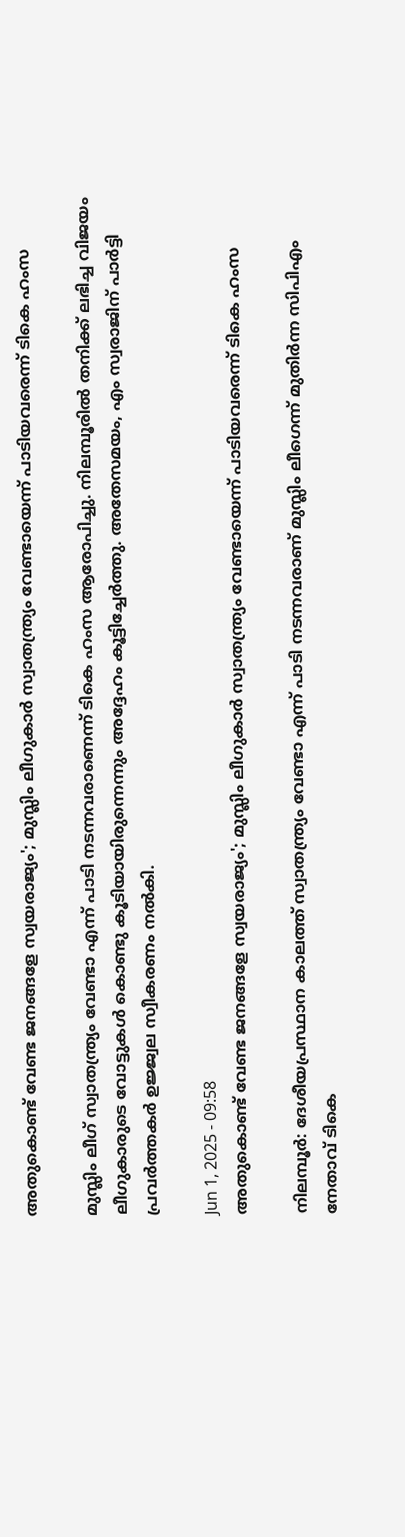അതുകൊണ്ട് വേണ്ട ജനങ്ങളേ സ്വയരാജ്യം'; മുസ്ലിം ലീഗുകാർ സ്വാതന്ത്ര്യം വേണ്ടായെന്ന് പാടിയവരെന്ന് ടികെ ഹംസ

മുസ്ലിം ലീഗ് സ്വാതന്ത്ര്യം വേണ്ടാ എന്ന് പാടി നടന്നവരാണെന്ന് ടികെ ഹംസ ആരോപിച്ചു. നിലമ്പൂരിൽ തനിക്ക് ലഭിച്ച വിജയം ലീഗുകാരുടെ വോട്ടുകൾ കൊണ്ടു കൂടിയായിരുന്നെന്നും അദ്ദേഹം കൂട്ടിച്ചേർത്തു. അതേസമയം, എം സ്വരാജിന് പാർട്ടി പ്രവർത്തകർ ഉജ്ജ്വല സ്വീകരണം നൽകി.

Jun 1, 2025 - 09:58
അതുകൊണ്ട് വേണ്ട ജനങ്ങളേ സ്വയരാജ്യം'; മുസ്ലിം ലീഗുകാർ സ്വാതന്ത്ര്യം വേണ്ടായെന്ന് പാടിയവരെന്ന് ടികെ ഹംസ

നിലമ്പൂർ: ദേശീയപ്രസ്ഥാന കാലത്ത് സ്വാതന്ത്ര്യം വേണ്ടാ എന്ന് പാടി നടന്നവരാണ് മുസ്ലിം ലീഗെന്ന് മുതിർന്ന സിപിഎം നേതാവ് ടികെ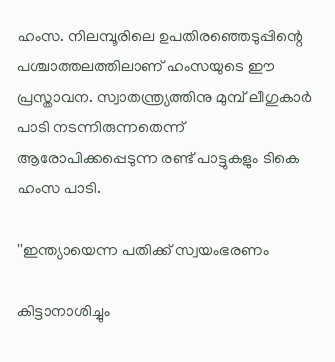ഹംസ. നിലമ്പൂരിലെ ഉപതിരഞ്ഞെടുപ്പിന്റെ പശ്ചാത്തലത്തിലാണ് ഹംസയുടെ ഈ പ്രസ്താവന. സ്വാതന്ത്ര്യത്തിനു മുമ്പ് ലീഗുകാർ പാടി നടന്നിരുന്നതെന്ന് ആരോപിക്കപ്പെടുന്ന രണ്ട് പാട്ടുകളും ടികെ ഹംസ പാടി.

''ഇന്ത്യായെന്ന പതിക്ക് സ്വയംഭരണം

കിട്ടാനാശിച്ചും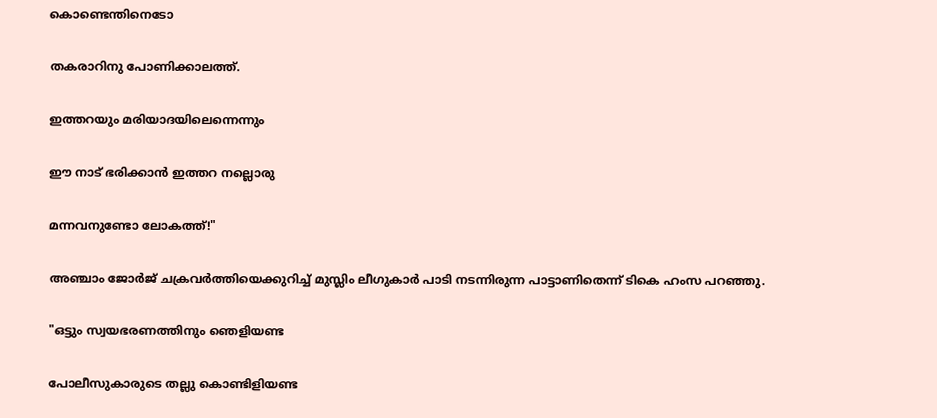കൊണ്ടെന്തിനെടോ

തകരാറിനു പോണിക്കാലത്ത്.

ഇത്തറയും മരിയാദയിലെന്നെന്നും

ഈ നാട് ഭരിക്കാൻ ഇത്തറ നല്ലൊരു

മന്നവനുണ്ടോ ലോകത്ത്!"

അഞ്ചാം ജോർജ് ചക്രവർത്തിയെക്കുറിച്ച് മുസ്ലിം ലീഗുകാർ പാടി നടന്നിരുന്ന പാട്ടാണിതെന്ന് ടികെ ഹംസ പറഞ്ഞു.

"ഒട്ടും സ്വയഭരണത്തിനും ഞെളിയണ്ട

പോലീസുകാരുടെ തല്ലു കൊണ്ടിളിയണ്ട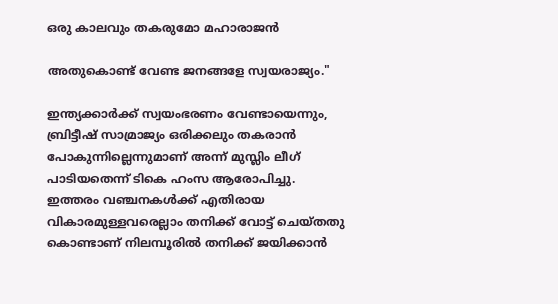ഒരു കാലവും തകരുമോ മഹാരാജൻ

അതുകൊണ്ട് വേണ്ട ജനങ്ങളേ സ്വയരാജ്യം."

ഇന്ത്യക്കാർക്ക് സ്വയംഭരണം വേണ്ടായെന്നും, ബ്രിട്ടീഷ് സാമ്രാജ്യം ഒരിക്കലും തകരാൻ പോകുന്നില്ലെന്നുമാണ് അന്ന് മുസ്ലിം ലീഗ് പാടിയതെന്ന് ടികെ ഹംസ ആരോപിച്ചു. ഇത്തരം വഞ്ചനകൾക്ക് എതിരായ വികാരമുള്ളവരെല്ലാം തനിക്ക് വോട്ട് ചെയ്തതു കൊണ്ടാണ് നിലമ്പൂരിൽ തനിക്ക് ജയിക്കാൻ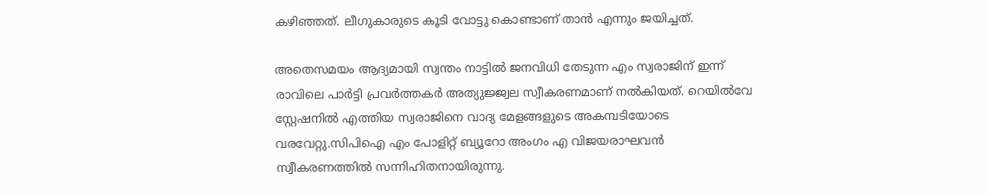കഴിഞ്ഞത്. ലീഗുകാരുടെ കൂടി വോട്ടു കൊണ്ടാണ് താൻ എന്നും ജയിച്ചത്.

അതെസമയം ആദ്യമായി സ്വന്തം നാട്ടിൽ ജനവിധി തേടുന്ന എം സ്വരാജിന് ഇന്ന് രാവിലെ പാർട്ടി പ്രവര്‍ത്തകർ അത്യുജ്ജ്വല സ്വീകരണമാണ് നൽകിയത്. റെയിൽവേ സ്റ്റേഷനിൽ എത്തിയ സ്വരാജിനെ വാദ്യ മേളങ്ങളുടെ അകമ്പടിയോടെ വരവേറ്റു.സിപിഐ എം പോളിറ്റ് ബ്യൂറോ അംഗം എ വിജയരാഘവൻ സ്വീകരണത്തിൽ സന്നിഹിതനായിരുന്നു.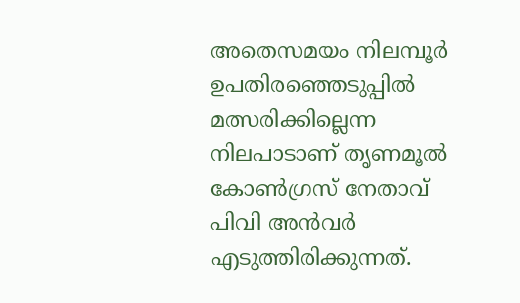അതെസമയം നിലമ്പൂർ ഉപതിരഞ്ഞെടുപ്പിൽ മത്സരിക്കില്ലെന്ന നിലപാടാണ് തൃണമൂൽ കോൺഗ്രസ് നേതാവ് പിവി അൻവർ എടുത്തിരിക്കുന്നത്.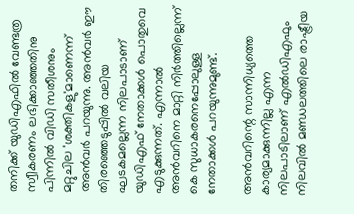തനിക്ക് യുഡിഎഫിൽ വേണ്ടത്ര സ്വീകരണം ലഭിക്കാഞ്ഞതിനു പിന്നിൽ വിഡി സതീശനും മറ്റുചില 'ശക്തികളു'മാണെന്ന് അൻവർ പറയുന്നു. അൻവർ ഈ തിരഞ്ഞെടുപ്പിൽ വലിയ ഘടകമല്ലെന്ന നിലപാടാണ് യുഡിഎഫ് നേതാക്കൾ പൊതുവെ എടുക്കുന്നത്. എന്നാൽ അൻവറിനെ മാറ്റി നിർത്തില്ലെന്ന് കെ സുധാകരനെപ്പോലുള്ള നേതാക്കൾ പറയുന്നുമുണ്ട്.

അൻവറിന്റെ സാന്നിധ്യത്തെ കാര്യമാക്കുന്നില്ല എന്ന നിലപാടിലാണ് എൽഡിഎഫും നിലവിൽ മണ്ഡലത്തിലെ രാഷ്ട്രീയ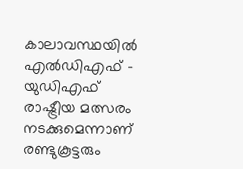കാലാവസ്ഥയിൽ എൽഡിഎഫ് - യുഡിഎഫ് രാഷ്ട്രീയ മത്സരം നടക്കുമെന്നാണ് രണ്ടുകൂട്ടരും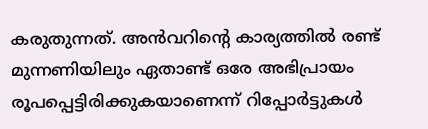കരുതുന്നത്. അൻവറിന്റെ കാര്യത്തിൽ രണ്ട് മുന്നണിയിലും ഏതാണ്ട് ഒരേ അഭിപ്രായം രൂപപ്പെട്ടിരിക്കുകയാണെന്ന് റിപ്പോർട്ടുകൾ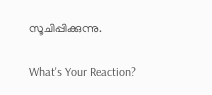സൂചിപ്പിക്കുന്നു.

What's Your Reaction?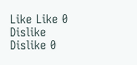Like Like 0
Dislike Dislike 0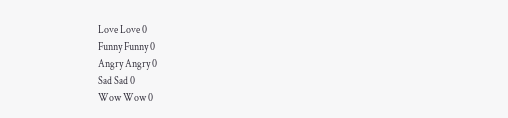Love Love 0
Funny Funny 0
Angry Angry 0
Sad Sad 0
Wow Wow 0